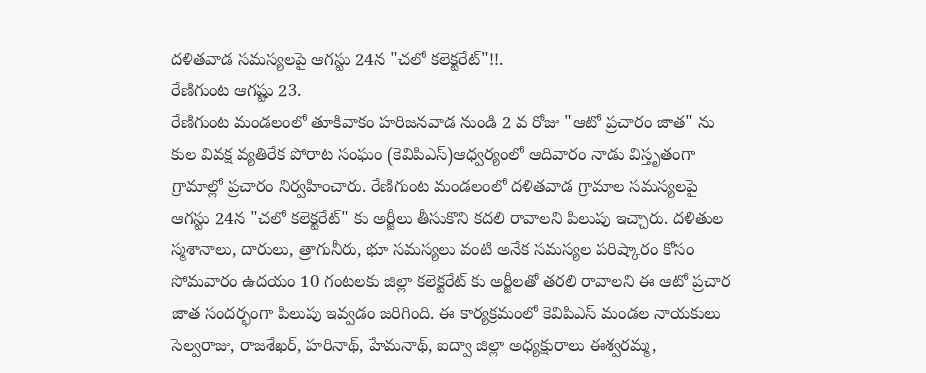దళితవాడ సమస్యలపై ఆగస్టు 24న "చలో కలెక్టరేట్"!!.
రేణిగుంట ఆగష్టు 23.
రేణిగుంట మండలంలో తూకివాకం హరిజనవాడ నుండి 2 వ రోజు "ఆటో ప్రచారం జాత" ను కుల వివక్ష వ్యతిరేక పోరాట సంఘం (కెవిపిఎస్)ఆధ్వర్యంలో ఆదివారం నాడు విస్తృతంగా గ్రామాల్లో ప్రచారం నిర్వహించారు. రేణిగుంట మండలంలో దళితవాడ గ్రామాల సమస్యలపై ఆగస్టు 24న "చలో కలెక్టరేట్" కు అర్జీలు తీసుకొని కదలి రావాలని పిలుపు ఇచ్చారు. దళితుల స్మశానాలు, దారులు, త్రాగునీరు, భూ సమస్యలు వంటి అనేక సమస్యల పరిష్కారం కోసం సోమవారం ఉదయం 10 గంటలకు జిల్లా కలెక్టరేట్ కు అర్జీలతో తరలి రావాలని ఈ ఆటో ప్రచార జాత సందర్భంగా పిలుపు ఇవ్వడం జరిగింది. ఈ కార్యక్రమంలో కెవిపిఎస్ మండల నాయకులు సెల్వరాజు, రాజశేఖర్, హరినాథ్, హేమనాథ్, ఐద్వా జిల్లా అధ్యక్షురాలు ఈశ్వరమ్మ,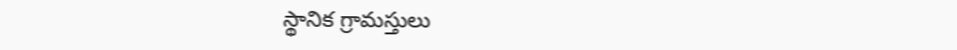స్థానిక గ్రామస్తులు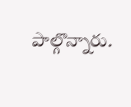పాల్గొన్నారు.